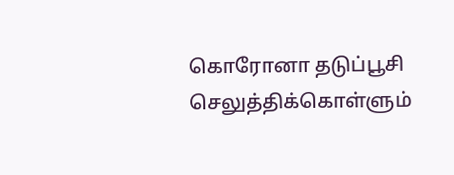கொரோனா தடுப்பூசி செலுத்திக்கொள்ளும்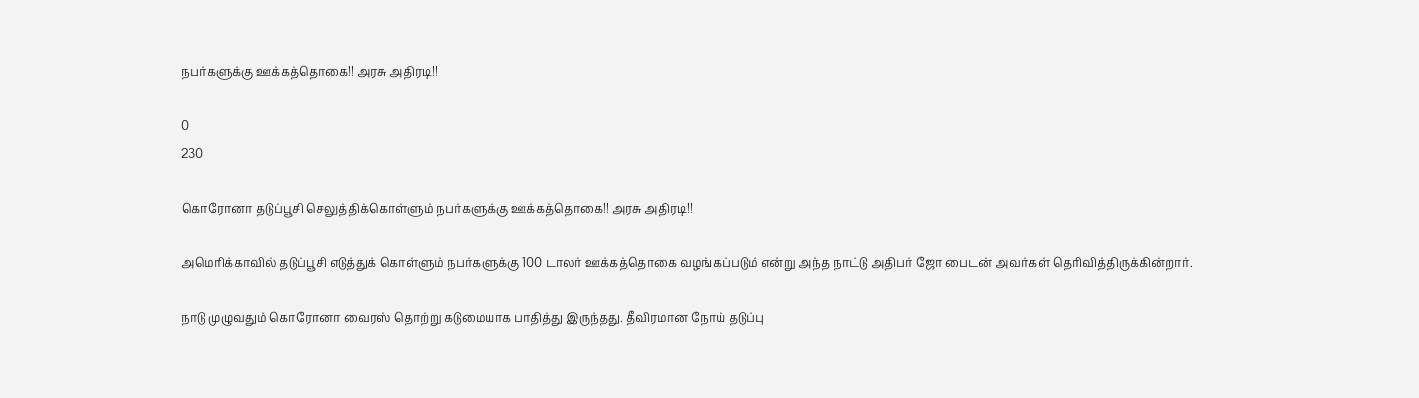நபர்களுக்கு ஊக்கத்தொகை!! அரசு அதிரடி!!

0
230

கொரோனா தடுப்பூசி செலுத்திக்கொள்ளும் நபர்களுக்கு ஊக்கத்தொகை!! அரசு அதிரடி!!

அமெரிக்காவில் தடுப்பூசி எடுத்துக் கொள்ளும் நபர்களுக்கு 100 டாலர் ஊக்கத்தொகை வழங்கப்படும் என்று அந்த நாட்டு அதிபர் ஜோ பைடன் அவர்கள் தெரிவித்திருக்கின்றார்.

நாடு முழுவதும் கொரோனா வைரஸ் தொற்று கடுமையாக பாதித்து இருந்தது. தீவிரமான நோய் தடுப்பு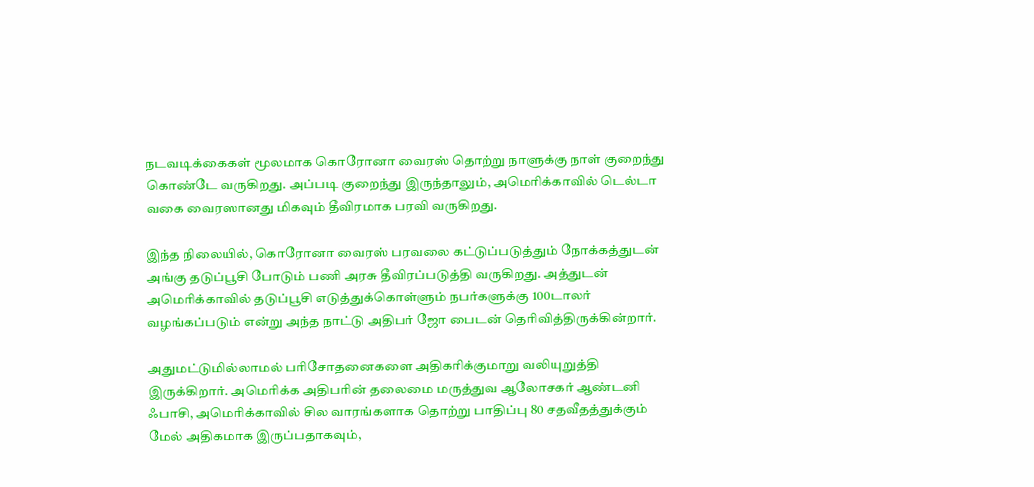நடவடிக்கைகள் மூலமாக கொரோனா வைரஸ் தொற்று நாளுக்கு நாள் குறைந்து கொண்டே வருகிறது. அப்படி குறைந்து இருந்தாலும், அமெரிக்காவில் டெல்டா வகை வைரஸானது மிகவும் தீவிரமாக பரவி வருகிறது.

இந்த நிலையில், கொரோனா வைரஸ் பரவலை கட்டுப்படுத்தும் நோக்கத்துடன் அங்கு தடுப்பூசி போடும் பணி அரசு தீவிரப்படுத்தி வருகிறது. அத்துடன் அமெரிக்காவில் தடுப்பூசி எடுத்துக்கொள்ளும் நபர்களுக்கு 100டாலர் வழங்கப்படும் என்று அந்த நாட்டு அதிபர் ஜோ பைடன் தெரிவித்திருக்கின்றார்.

அதுமட்டுமில்லாமல் பரிசோதனைகளை அதிகரிக்குமாறு வலியுறுத்தி இருக்கிறார். அமெரிக்க அதிபரின் தலைமை மருத்துவ ஆலோசகர் ஆண்டனி ஃபாசி, அமெரிக்காவில் சில வாரங்களாக தொற்று பாதிப்பு 80 சதவீதத்துக்கும் மேல் அதிகமாக இருப்பதாகவும்,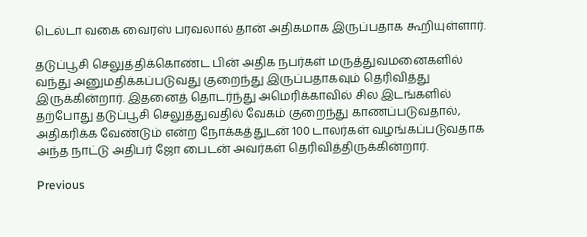டெல்டா வகை வைரஸ் பரவலால் தான் அதிகமாக இருப்பதாக கூறியுள்ளார்.

தடுப்பூசி செலுத்திக்கொண்ட பின் அதிக நபர்கள் மருத்துவமனைகளில் வந்து அனுமதிக்கப்படுவது குறைந்து இருப்பதாகவும் தெரிவித்து இருக்கின்றார். இதனைத் தொடர்ந்து அமெரிக்காவில் சில இடங்களில் தற்போது தடுப்பூசி செலுத்துவதில் வேகம் குறைந்து காணப்படுவதால், அதிகரிக்க வேண்டும் என்ற நோக்கத்துடன் 100 டாலர்கள் வழங்கப்படுவதாக அந்த நாட்டு அதிபர் ஜோ பைடன் அவர்கள் தெரிவித்திருக்கின்றார்.

Previous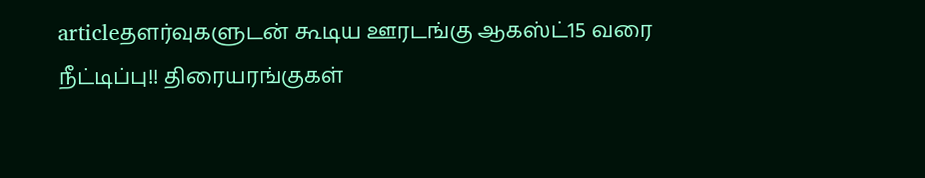articleதளர்வுகளுடன் கூடிய ஊரடங்கு ஆகஸ்ட்15 வரை நீட்டிப்பு!! திரையரங்குகள்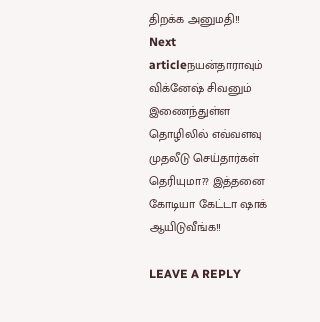திறக்க அனுமதி!!
Next articleநயன்தாராவும் விக்னேஷ் சிவனும் இணைந்துள்ள தொழிலில் எவ்வளவு முதலீடு செய்தார்கள் தெரியுமா?? இத்தனை கோடியா கேட்டா ஷாக் ஆயிடுவீங்க!!

LEAVE A REPLY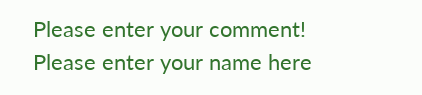Please enter your comment!
Please enter your name here